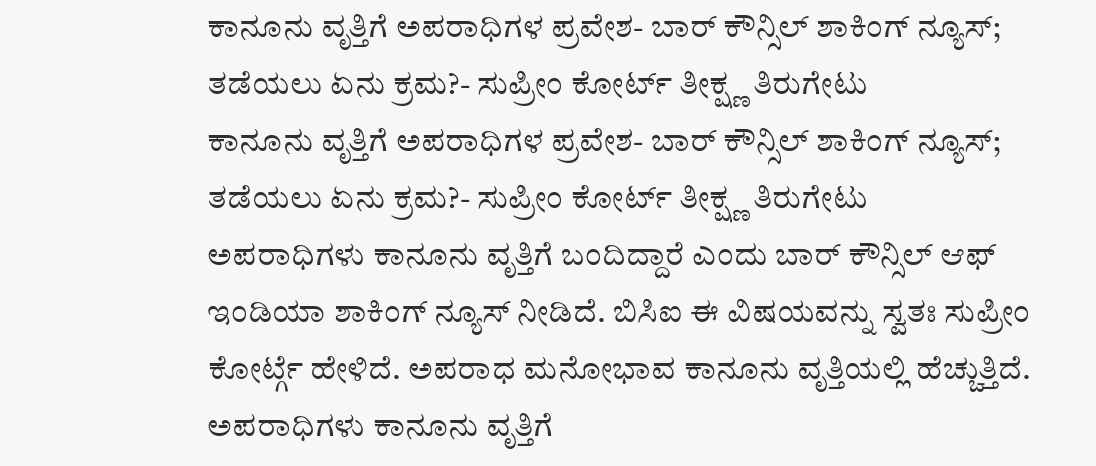ಕಾನೂನು ವೃತ್ತಿಗೆ ಅಪರಾಧಿಗಳ ಪ್ರವೇಶ- ಬಾರ್ ಕೌನ್ಸಿಲ್ ಶಾಕಿಂಗ್ ನ್ಯೂಸ್; ತಡೆಯಲು ಏನು ಕ್ರಮ?- ಸುಪ್ರೀಂ ಕೋರ್ಟ್ ತೀಕ್ಷ್ಣ ತಿರುಗೇಟು
ಕಾನೂನು ವೃತ್ತಿಗೆ ಅಪರಾಧಿಗಳ ಪ್ರವೇಶ- ಬಾರ್ ಕೌನ್ಸಿಲ್ ಶಾಕಿಂಗ್ ನ್ಯೂಸ್; ತಡೆಯಲು ಏನು ಕ್ರಮ?- ಸುಪ್ರೀಂ ಕೋರ್ಟ್ ತೀಕ್ಷ್ಣ ತಿರುಗೇಟು
ಅಪರಾಧಿಗಳು ಕಾನೂನು ವೃತ್ತಿಗೆ ಬಂದಿದ್ದಾರೆ ಎಂದು ಬಾರ್ ಕೌನ್ಸಿಲ್ ಆಫ್ ಇಂಡಿಯಾ ಶಾಕಿಂಗ್ ನ್ಯೂಸ್ ನೀಡಿದೆ. ಬಿಸಿಐ ಈ ವಿಷಯವನ್ನು ಸ್ವತಃ ಸುಪ್ರೀಂ ಕೋರ್ಟ್ಗೆ ಹೇಳಿದೆ. ಅಪರಾಧ ಮನೋಭಾವ ಕಾನೂನು ವೃತ್ತಿಯಲ್ಲಿ ಹೆಚ್ಚುತ್ತಿದೆ. ಅಪರಾಧಿಗಳು ಕಾನೂನು ವೃತ್ತಿಗೆ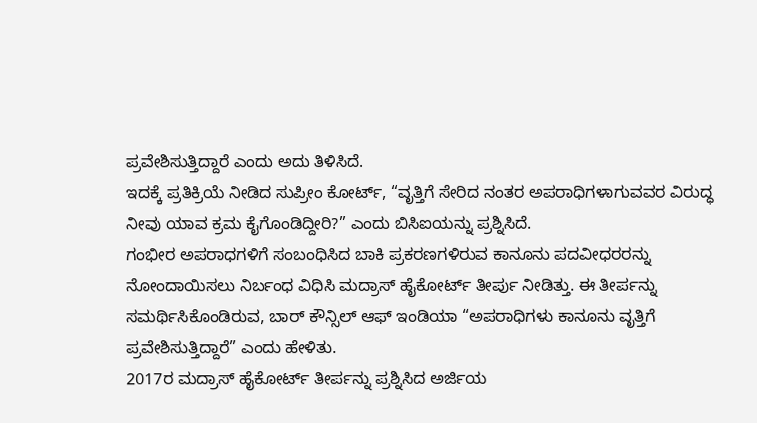ಪ್ರವೇಶಿಸುತ್ತಿದ್ದಾರೆ ಎಂದು ಅದು ತಿಳಿಸಿದೆ.
ಇದಕ್ಕೆ ಪ್ರತಿಕ್ರಿಯೆ ನೀಡಿದ ಸುಪ್ರೀಂ ಕೋರ್ಟ್, “ವೃತ್ತಿಗೆ ಸೇರಿದ ನಂತರ ಅಪರಾಧಿಗಳಾಗುವವರ ವಿರುದ್ಧ ನೀವು ಯಾವ ಕ್ರಮ ಕೈಗೊಂಡಿದ್ದೀರಿ?” ಎಂದು ಬಿಸಿಐಯನ್ನು ಪ್ರಶ್ನಿಸಿದೆ.
ಗಂಭೀರ ಅಪರಾಧಗಳಿಗೆ ಸಂಬಂಧಿಸಿದ ಬಾಕಿ ಪ್ರಕರಣಗಳಿರುವ ಕಾನೂನು ಪದವೀಧರರನ್ನು ನೋಂದಾಯಿಸಲು ನಿರ್ಬಂಧ ವಿಧಿಸಿ ಮದ್ರಾಸ್ ಹೈಕೋರ್ಟ್ ತೀರ್ಪು ನೀಡಿತ್ತು. ಈ ತೀರ್ಪನ್ನು ಸಮರ್ಥಿಸಿಕೊಂಡಿರುವ, ಬಾರ್ ಕೌನ್ಸಿಲ್ ಆಫ್ ಇಂಡಿಯಾ “ಅಪರಾಧಿಗಳು ಕಾನೂನು ವೃತ್ತಿಗೆ ಪ್ರವೇಶಿಸುತ್ತಿದ್ದಾರೆ” ಎಂದು ಹೇಳಿತು.
2017ರ ಮದ್ರಾಸ್ ಹೈಕೋರ್ಟ್ ತೀರ್ಪನ್ನು ಪ್ರಶ್ನಿಸಿದ ಅರ್ಜಿಯ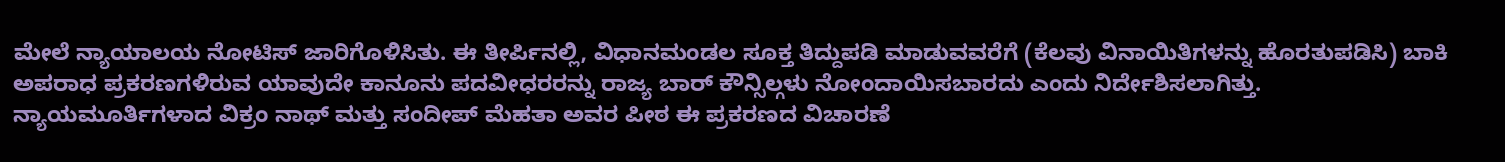ಮೇಲೆ ನ್ಯಾಯಾಲಯ ನೋಟಿಸ್ ಜಾರಿಗೊಳಿಸಿತು. ಈ ತೀರ್ಪಿನಲ್ಲಿ, ವಿಧಾನಮಂಡಲ ಸೂಕ್ತ ತಿದ್ದುಪಡಿ ಮಾಡುವವರೆಗೆ (ಕೆಲವು ವಿನಾಯಿತಿಗಳನ್ನು ಹೊರತುಪಡಿಸಿ) ಬಾಕಿ ಅಪರಾಧ ಪ್ರಕರಣಗಳಿರುವ ಯಾವುದೇ ಕಾನೂನು ಪದವೀಧರರನ್ನು ರಾಜ್ಯ ಬಾರ್ ಕೌನ್ಸಿಲ್ಗಳು ನೋಂದಾಯಿಸಬಾರದು ಎಂದು ನಿರ್ದೇಶಿಸಲಾಗಿತ್ತು.
ನ್ಯಾಯಮೂರ್ತಿಗಳಾದ ವಿಕ್ರಂ ನಾಥ್ ಮತ್ತು ಸಂದೀಪ್ ಮೆಹತಾ ಅವರ ಪೀಠ ಈ ಪ್ರಕರಣದ ವಿಚಾರಣೆ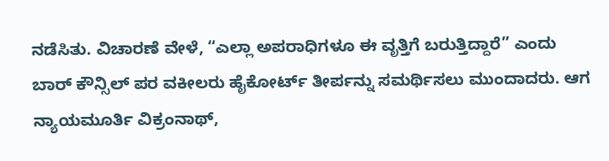ನಡೆಸಿತು. ವಿಚಾರಣೆ ವೇಳೆ, “ಎಲ್ಲಾ ಅಪರಾಧಿಗಳೂ ಈ ವೃತ್ತಿಗೆ ಬರುತ್ತಿದ್ದಾರೆ” ಎಂದು ಬಾರ್ ಕೌನ್ಸಿಲ್ ಪರ ವಕೀಲರು ಹೈಕೋರ್ಟ್ ತೀರ್ಪನ್ನು ಸಮರ್ಥಿಸಲು ಮುಂದಾದರು. ಆಗ ನ್ಯಾಯಮೂರ್ತಿ ವಿಕ್ರಂನಾಥ್,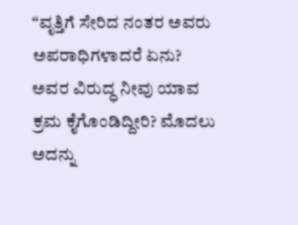“ವೃತ್ತಿಗೆ ಸೇರಿದ ನಂತರ ಅವರು ಅಪರಾಧಿಗಳಾದರೆ ಏನು? ಅವರ ವಿರುದ್ಧ ನೀವು ಯಾವ ಕ್ರಮ ಕೈಗೊಂಡಿದ್ದೀರಿ? ಮೊದಲು ಅದನ್ನು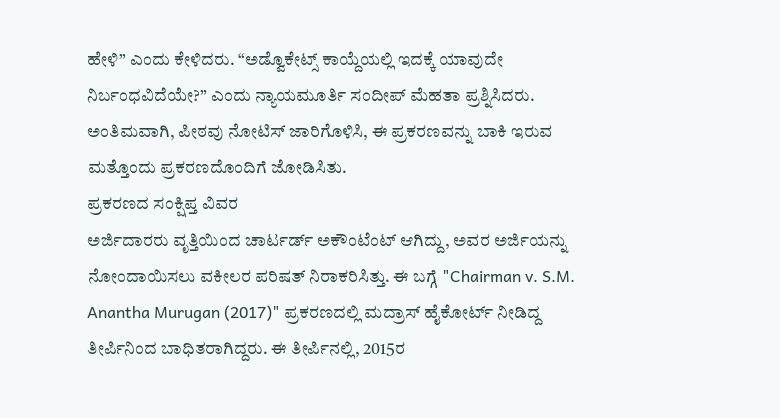ಹೇಳಿ” ಎಂದು ಕೇಳಿದರು. “ಅಡ್ವೊಕೇಟ್ಸ್ ಕಾಯ್ದೆಯಲ್ಲಿ ಇದಕ್ಕೆ ಯಾವುದೇ ನಿರ್ಬಂಧವಿದೆಯೇ?” ಎಂದು ನ್ಯಾಯಮೂರ್ತಿ ಸಂದೀಪ್ ಮೆಹತಾ ಪ್ರಶ್ನಿಸಿದರು.
ಅಂತಿಮವಾಗಿ, ಪೀಠವು ನೋಟಿಸ್ ಜಾರಿಗೊಳಿಸಿ, ಈ ಪ್ರಕರಣವನ್ನು ಬಾಕಿ ಇರುವ ಮತ್ತೊಂದು ಪ್ರಕರಣದೊಂದಿಗೆ ಜೋಡಿಸಿತು.
ಪ್ರಕರಣದ ಸಂಕ್ಷಿಪ್ತ ವಿವರ
ಅರ್ಜಿದಾರರು ವೃತ್ತಿಯಿಂದ ಚಾರ್ಟರ್ಡ್ ಅಕೌಂಟೆಂಟ್ ಆಗಿದ್ದು, ಅವರ ಅರ್ಜಿಯನ್ನು ನೋಂದಾಯಿಸಲು ವಕೀಲರ ಪರಿಷತ್ ನಿರಾಕರಿಸಿತ್ತು. ಈ ಬಗ್ಗೆ "Chairman v. S.M. Anantha Murugan (2017)" ಪ್ರಕರಣದಲ್ಲಿ ಮದ್ರಾಸ್ ಹೈಕೋರ್ಟ್ ನೀಡಿದ್ದ ತೀರ್ಪಿನಿಂದ ಬಾಧಿತರಾಗಿದ್ದರು. ಈ ತೀರ್ಪಿನಲ್ಲಿ, 2015ರ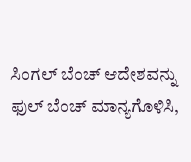ಸಿಂಗಲ್ ಬೆಂಚ್ ಆದೇಶವನ್ನು ಫುಲ್ ಬೆಂಚ್ ಮಾನ್ಯಗೊಳಿಸಿ,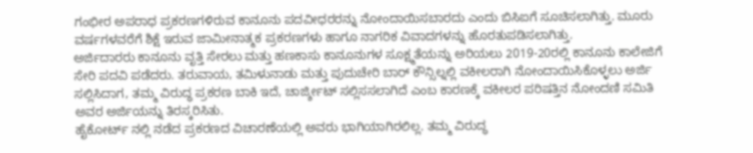ಗಂಭೀರ ಅಪರಾಧ ಪ್ರಕರಣಗಳಿರುವ ಕಾನೂನು ಪದವೀಧರರನ್ನು ನೋಂದಾಯಿಸಬಾರದು ಎಂದು ಬಿಸಿಐಗೆ ಸೂಚಿಸಲಾಗಿತ್ತು. ಮೂರು ವರ್ಷಗಳವರೆಗೆ ಶಿಕ್ಷೆ ಇರುವ ಜಾಮೀನಾತ್ಮಕ ಪ್ರಕರಣಗಳು ಹಾಗೂ ನಾಗರಿಕ ವಿವಾದಗಳನ್ನು ಹೊರತುಪಡಿಸಲಾಗಿತ್ತು.
ಅರ್ಜಿದಾರರು ಕಾನೂನು ವೃತ್ತಿ ಸೇರಲು ಮತ್ತು ಹಣಕಾಸು ಕಾನೂನುಗಳ ಸೂಕ್ಷ್ಮತೆಯನ್ನು ಅರಿಯಲು 2019-20ರಲ್ಲಿ ಕಾನೂನು ಕಾಲೇಜಿಗೆ ಸೇರಿ ಪದವಿ ಪಡೆದರು. ತರುವಾಯ, ತಮಿಳುನಾಡು ಮತ್ತು ಪುದುಚೇರಿ ಬಾರ್ ಕೌನ್ಸಿಲ್ನಲ್ಲಿ ವಕೀಲರಾಗಿ ನೋಂದಾಯಿಸಿಕೊಳ್ಳಲು ಅರ್ಜಿ ಸಲ್ಲಿಸಿದಾಗ, ತಮ್ಮ ವಿರುದ್ಧ ಪ್ರಕರಣ ಬಾಕಿ ಇದೆ, ಚಾರ್ಜ್ಶೀಟ್ ಸಲ್ಲಿಸಸಲಾಗಿದೆ ಎಂಬ ಕಾರಣಕ್ಕೆ ವಕೀಲರ ಪರಿಷತ್ತಿನ ನೋಂದಣಿ ಸಮಿತಿ ಅವರ ಅರ್ಜಿಯನ್ನು ತಿರಸ್ಕರಿಸಿತು.
ಹೈಕೋರ್ಟ್ ನಲ್ಲಿ ನಡೆದ ಪ್ರಕರಣದ ವಿಚಾರಣೆಯಲ್ಲಿ ಅವರು ಭಾಗಿಯಾಗಿರಲಿಲ್ಲ. ತಮ್ಮ ವಿರುದ್ಧ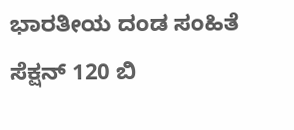ಭಾರತೀಯ ದಂಡ ಸಂಹಿತೆ ಸೆಕ್ಷನ್ 120 ಬಿ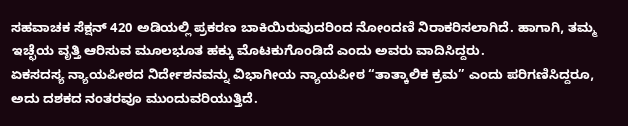ಸಹವಾಚಕ ಸೆಕ್ಷನ್ 420 ಅಡಿಯಲ್ಲಿ ಪ್ರಕರಣ ಬಾಕಿಯಿರುವುದರಿಂದ ನೋಂದಣಿ ನಿರಾಕರಿಸಲಾಗಿದೆ. ಹಾಗಾಗಿ, ತಮ್ಮ ಇಚ್ಛೆಯ ವೃತ್ತಿ ಆರಿಸುವ ಮೂಲಭೂತ ಹಕ್ಕು ಮೊಟಕುಗೊಂಡಿದೆ ಎಂದು ಅವರು ವಾದಿಸಿದ್ದರು.
ಏಕಸದಸ್ಯ ನ್ಯಾಯಪೀಠದ ನಿರ್ದೇಶನವನ್ನು ವಿಭಾಗೀಯ ನ್ಯಾಯಪೀಠ “ತಾತ್ಕಾಲಿಕ ಕ್ರಮ” ಎಂದು ಪರಿಗಣಿಸಿದ್ದರೂ, ಅದು ದಶಕದ ನಂತರವೂ ಮುಂದುವರಿಯುತ್ತಿದೆ.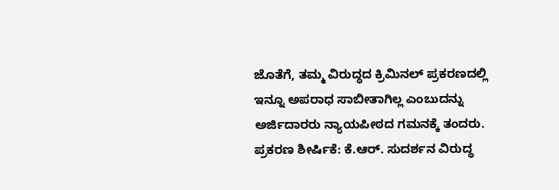ಜೊತೆಗೆ, ತಮ್ಮ ವಿರುದ್ಧದ ಕ್ರಿಮಿನಲ್ ಪ್ರಕರಣದಲ್ಲಿ ಇನ್ನೂ ಅಪರಾಧ ಸಾಬೀತಾಗಿಲ್ಲ ಎಂಬುದನ್ನು ಅರ್ಜಿದಾರರು ನ್ಯಾಯಪೀಠದ ಗಮನಕ್ಕೆ ತಂದರು.
ಪ್ರಕರಣ ಶೀರ್ಷಿಕೆ: ಕೆ.ಆರ್. ಸುದರ್ಶನ ವಿರುದ್ಧ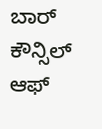ಬಾರ್ ಕೌನ್ಸಿಲ್ ಆಫ್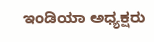ಇಂಡಿಯಾ ಅಧ್ಯಕ್ಷರು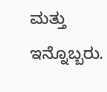ಮತ್ತು ಇನ್ನೊಬ್ಬರು.